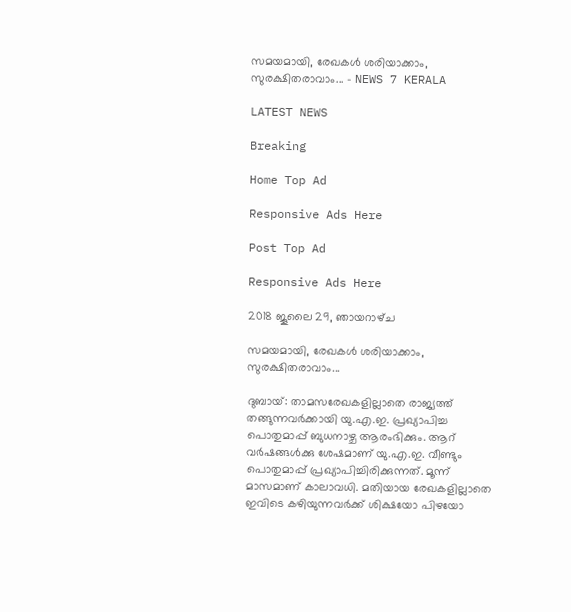സമയമായി, രേഖകൾ ശരിയാക്കാം, സുരക്ഷിതരാവാം... - NEWS 7 KERALA

LATEST NEWS

Breaking

Home Top Ad

Responsive Ads Here

Post Top Ad

Responsive Ads Here

2018 ജൂലൈ 29, ഞായറാഴ്‌ച

സമയമായി, രേഖകൾ ശരിയാക്കാം, സുരക്ഷിതരാവാം...

ദുബായ്: താമസരേഖകളില്ലാതെ രാജ്യത്ത് തങ്ങുന്നവർക്കായി യു.എ.ഇ. പ്രഖ്യാപിച്ച പൊതുമാപ്പ് ബുധനാഴ്ച ആരംഭിക്കും. ആറ് വർഷങ്ങൾക്കു ശേഷമാണ് യു.എ.ഇ. വീണ്ടും പൊതുമാപ്പ് പ്രഖ്യാപിച്ചിരിക്കുന്നത്. മൂന്ന് മാസമാണ് കാലാവധി. മതിയായ രേഖകളില്ലാതെ ഇവിടെ കഴിയുന്നവർക്ക് ശിക്ഷയോ പിഴയോ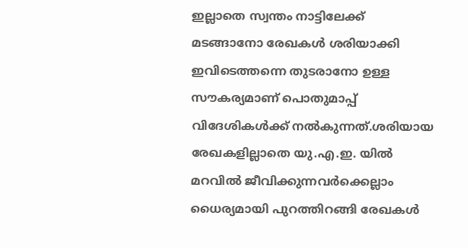ഇല്ലാതെ സ്വന്തം നാട്ടിലേക്ക് മടങ്ങാനോ രേഖകൾ ശരിയാക്കി ഇവിടെത്തന്നെ തുടരാനോ ഉള്ള സൗകര്യമാണ് പൊതുമാപ്പ് വിദേശികൾക്ക് നൽകുന്നത്.ശരിയായ രേഖകളില്ലാതെ യു.എ.ഇ. യിൽ മറവിൽ ജീവിക്കുന്നവർക്കെല്ലാം ധൈര്യമായി പുറത്തിറങ്ങി രേഖകൾ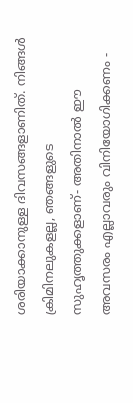ശരിയാക്കാനുള്ള ദിവസങ്ങളാണിത്. നിങ്ങൾ ക്രിമിനലുകളല്ല, ഞങ്ങളുടെ സുഹൃത്തുക്കളാണ്- അതിനാൽ ഈ അവസരം എല്ലാവരും വിനിയോഗിക്കണം -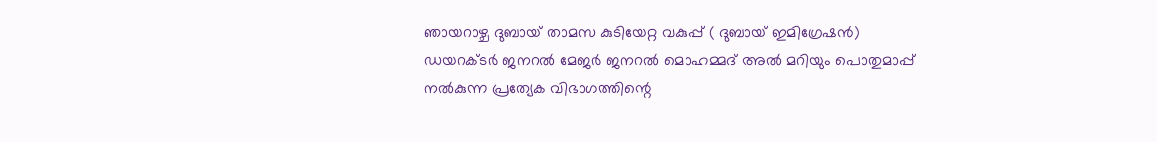ഞായറാഴ്ച ദുബായ് താമസ കുടിയേറ്റ വകുപ്പ് ( ദുബായ് ഇമിഗ്രേഷൻ) ഡയറക്ടർ ജനറൽ മേജർ ജനറൽ മൊഹമ്മദ് അൽ മറിയും പൊതുമാപ്പ് നൽകുന്ന പ്രത്യേക വിഭാഗത്തിന്റെ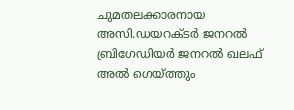ചുമതലക്കാരനായ അസി.ഡയറക്ടർ ജനറൽ ബ്രിഗേഡിയർ ജനറൽ ഖലഫ് അൽ ഗെയ്ത്തും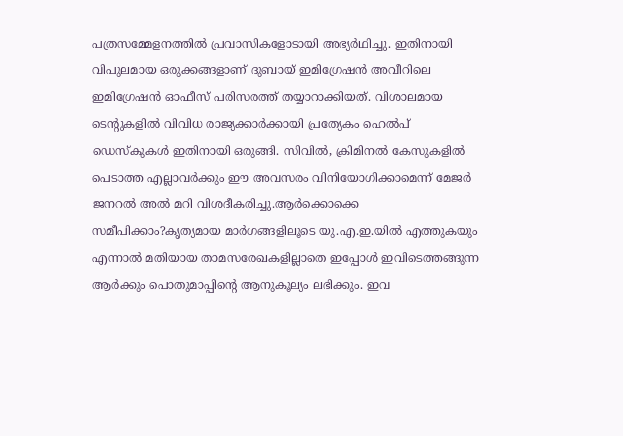പത്രസമ്മേളനത്തിൽ പ്രവാസികളോടായി അഭ്യർഥിച്ചു. ഇതിനായി വിപുലമായ ഒരുക്കങ്ങളാണ് ദുബായ് ഇമിഗ്രേഷൻ അവീറിലെ ഇമിഗ്രേഷൻ ഓഫീസ് പരിസരത്ത് തയ്യാറാക്കിയത്. വിശാലമായ ടെന്റുകളിൽ വിവിധ രാജ്യക്കാർക്കായി പ്രത്യേകം ഹെൽപ് ഡെസ്കുകൾ ഇതിനായി ഒരുങ്ങി. സിവിൽ, ക്രിമിനൽ കേസുകളിൽ പെടാത്ത എല്ലാവർക്കും ഈ അവസരം വിനിയോഗിക്കാമെന്ന് മേജർ ജനറൽ അൽ മറി വിശദീകരിച്ചു.ആർക്കൊക്കെ സമീപിക്കാം?കൃത്യമായ മാർഗങ്ങളിലൂടെ യു.എ.ഇ.യിൽ എത്തുകയും എന്നാൽ മതിയായ താമസരേഖകളില്ലാതെ ഇപ്പോൾ ഇവിടെത്തങ്ങുന്ന ആർക്കും പൊതുമാപ്പിന്റെ ആനുകൂല്യം ലഭിക്കും. ഇവ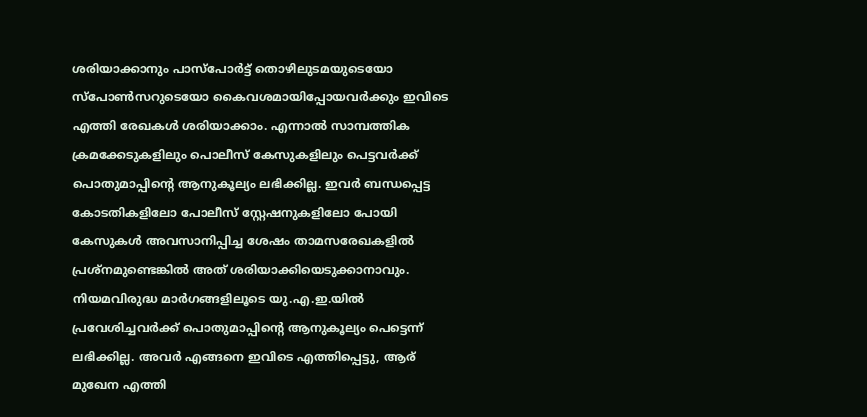ശരിയാക്കാനും പാസ്പോർട്ട് തൊഴിലുടമയുടെയോ സ്പോൺസറുടെയോ കൈവശമായിപ്പോയവർക്കും ഇവിടെ എത്തി രേഖകൾ ശരിയാക്കാം. എന്നാൽ സാമ്പത്തിക ക്രമക്കേടുകളിലും പൊലീസ് കേസുകളിലും പെട്ടവർക്ക് പൊതുമാപ്പിന്റെ ആനുകൂല്യം ലഭിക്കില്ല. ഇവർ ബന്ധപ്പെട്ട കോടതികളിലോ പോലീസ് സ്റ്റേഷനുകളിലോ പോയി കേസുകൾ അവസാനിപ്പിച്ച ശേഷം താമസരേഖകളിൽ പ്രശ്നമുണ്ടെങ്കിൽ അത് ശരിയാക്കിയെടുക്കാനാവും. നിയമവിരുദ്ധ മാർഗങ്ങളിലൂടെ യു.എ.ഇ.യിൽ പ്രവേശിച്ചവർക്ക് പൊതുമാപ്പിന്റെ ആനുകൂല്യം പെട്ടെന്ന് ലഭിക്കില്ല. അവർ എങ്ങനെ ഇവിടെ എത്തിപ്പെട്ടു, ആര് മുഖേന എത്തി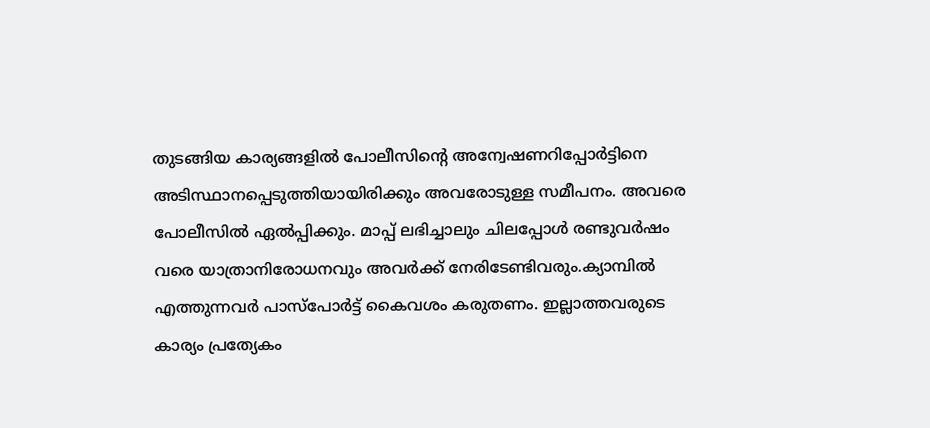തുടങ്ങിയ കാര്യങ്ങളിൽ പോലീസിന്റെ അന്വേഷണറിപ്പോർട്ടിനെ അടിസ്ഥാനപ്പെടുത്തിയായിരിക്കും അവരോടുള്ള സമീപനം. അവരെ പോലീസിൽ ഏൽപ്പിക്കും. മാപ്പ് ലഭിച്ചാലും ചിലപ്പോൾ രണ്ടുവർഷം വരെ യാത്രാനിരോധനവും അവർക്ക് നേരിടേണ്ടിവരും.ക്യാമ്പിൽ എത്തുന്നവർ പാസ്പോർട്ട് കൈവശം കരുതണം. ഇല്ലാത്തവരുടെ കാര്യം പ്രത്യേകം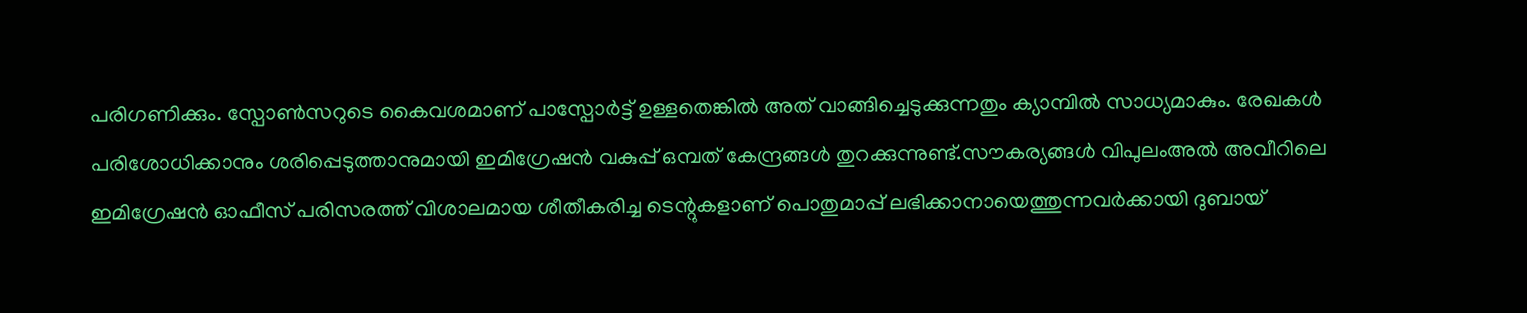പരിഗണിക്കും. സ്പോൺസറുടെ കൈവശമാണ് പാസ്പോർട്ട് ഉള്ളതെങ്കിൽ അത് വാങ്ങിച്ചെടുക്കുന്നതും ക്യാമ്പിൽ സാധ്യമാകും. രേഖകൾ പരിശോധിക്കാനും ശരിപ്പെടുത്താനുമായി ഇമിഗ്രേഷൻ വകുപ്പ് ഒമ്പത് കേന്ദ്രങ്ങൾ തുറക്കുന്നുണ്ട്.സൗകര്യങ്ങൾ വിപുലംഅൽ അവീറിലെ ഇമിഗ്രേഷൻ ഓഫീസ് പരിസരത്ത് വിശാലമായ ശീതീകരിച്ച ടെന്റുകളാണ് പൊതുമാപ്പ് ലഭിക്കാനായെത്തുന്നവർക്കായി ദുബായ്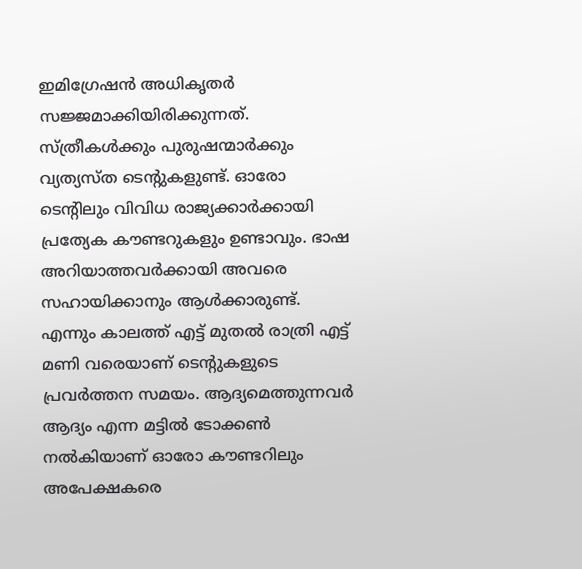ഇമിഗ്രേഷൻ അധികൃതർ സജ്ജമാക്കിയിരിക്കുന്നത്. സ്ത്രീകൾക്കും പുരുഷന്മാർക്കും വ്യത്യസ്ത ടെന്റുകളുണ്ട്. ഓരോ ടെന്റിലും വിവിധ രാജ്യക്കാർക്കായി പ്രത്യേക കൗണ്ടറുകളും ഉണ്ടാവും. ഭാഷ അറിയാത്തവർക്കായി അവരെ സഹായിക്കാനും ആൾക്കാരുണ്ട്. എന്നും കാലത്ത് എട്ട് മുതൽ രാത്രി എട്ട് മണി വരെയാണ് ടെന്റുകളുടെ പ്രവർത്തന സമയം. ആദ്യമെത്തുന്നവർ ആദ്യം എന്ന മട്ടിൽ ടോക്കൺ നൽകിയാണ് ഓരോ കൗണ്ടറിലും അപേക്ഷകരെ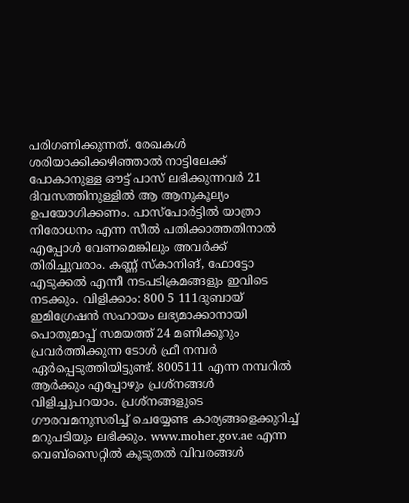പരിഗണിക്കുന്നത്. രേഖകൾ ശരിയാക്കിക്കഴിഞ്ഞാൽ നാട്ടിലേക്ക് പോകാനുള്ള ഔട്ട് പാസ് ലഭിക്കുന്നവർ 21 ദിവസത്തിനുള്ളിൽ ആ ആനുകൂല്യം ഉപയോഗിക്കണം. പാസ്പോർട്ടിൽ യാത്രാ നിരോധനം എന്ന സീൽ പതിക്കാത്തതിനാൽ എപ്പോൾ വേണമെങ്കിലും അവർക്ക് തിരിച്ചുവരാം. കണ്ണ് സ്കാനിങ്, ഫോട്ടോ എടുക്കൽ എന്നീ നടപടിക്രമങ്ങളും ഇവിടെ നടക്കും. വിളിക്കാം: 800 5 111ദുബായ് ഇമിഗ്രേഷൻ സഹായം ലഭ്യമാക്കാനായി പൊതുമാപ്പ് സമയത്ത് 24 മണിക്കൂറും പ്രവർത്തിക്കുന്ന ടോൾ ഫ്രീ നമ്പർ ഏർപ്പെടുത്തിയിട്ടുണ്ട്. 8005111 എന്ന നമ്പറിൽ ആർക്കും എപ്പോഴും പ്രശ്നങ്ങൾ വിളിച്ചുപറയാം. പ്രശ്നങ്ങളുടെ ഗൗരവമനുസരിച്ച് ചെയ്യേണ്ട കാര്യങ്ങളെക്കുറിച്ച് മറുപടിയും ലഭിക്കും. www.moher.gov.ae എന്ന വെബ്‌സൈറ്റിൽ കൂടുതൽ വിവരങ്ങൾ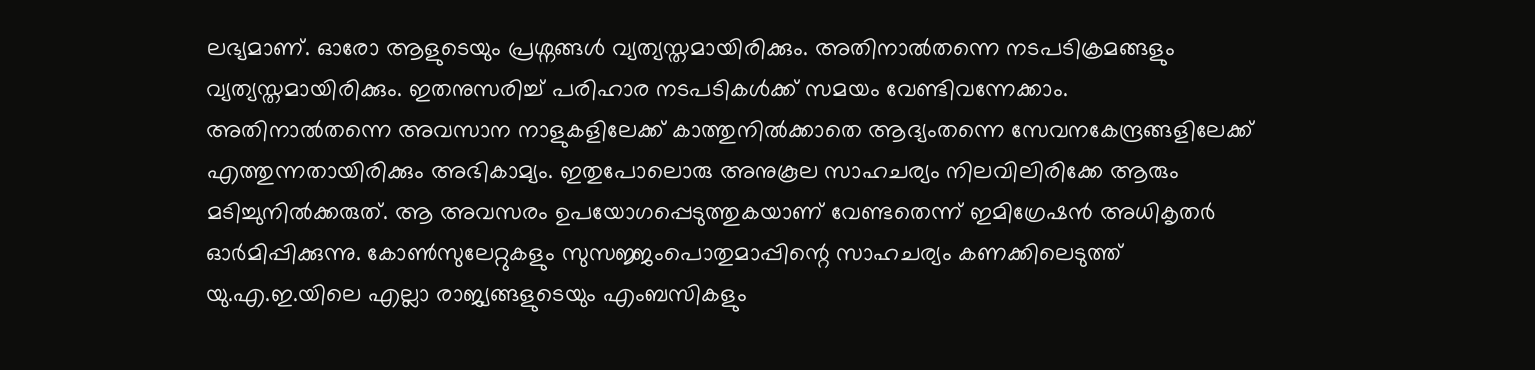ലഭ്യമാണ്. ഓരോ ആളുടെയും പ്രശ്നങ്ങൾ വ്യത്യസ്തമായിരിക്കും. അതിനാൽതന്നെ നടപടിക്രമങ്ങളും വ്യത്യസ്തമായിരിക്കും. ഇതനുസരിച്ച് പരിഹാര നടപടികൾക്ക് സമയം വേണ്ടിവന്നേക്കാം. അതിനാൽതന്നെ അവസാന നാളുകളിലേക്ക് കാത്തുനിൽക്കാതെ ആദ്യംതന്നെ സേവനകേന്ദ്രങ്ങളിലേക്ക് എത്തുന്നതായിരിക്കും അഭികാമ്യം. ഇതുപോലൊരു അനുകൂല സാഹചര്യം നിലവിലിരിക്കേ ആരും മടിച്ചുനിൽക്കരുത്. ആ അവസരം ഉപയോഗപ്പെടുത്തുകയാണ് വേണ്ടതെന്ന് ഇമിഗ്രേഷൻ അധികൃതർ ഓർമിപ്പിക്കുന്നു. കോൺസുലേറ്റുകളും സുസജ്ജംപൊതുമാപ്പിന്റെ സാഹചര്യം കണക്കിലെടുത്ത് യു.എ.ഇ.യിലെ എല്ലാ രാജ്യങ്ങളുടെയും എംബസികളും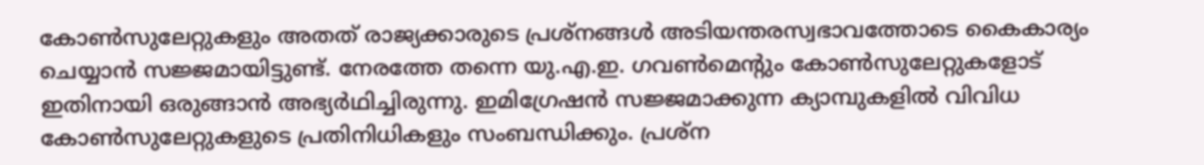കോൺസുലേറ്റുകളും അതത് രാജ്യക്കാരുടെ പ്രശ്നങ്ങൾ അടിയന്തരസ്വഭാവത്തോടെ കൈകാര്യം ചെയ്യാൻ സജ്ജമായിട്ടുണ്ട്. നേരത്തേ തന്നെ യു.എ.ഇ. ഗവൺമെന്റും കോൺസുലേറ്റുകളോട് ഇതിനായി ഒരുങ്ങാൻ അഭ്യർഥിച്ചിരുന്നു. ഇമിഗ്രേഷൻ സജ്ജമാക്കുന്ന ക്യാമ്പുകളിൽ വിവിധ കോൺസുലേറ്റുകളുടെ പ്രതിനിധികളും സംബന്ധിക്കും. പ്രശ്ന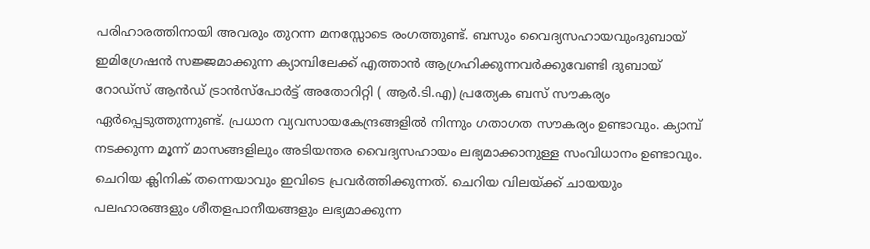പരിഹാരത്തിനായി അവരും തുറന്ന മനസ്സോടെ രംഗത്തുണ്ട്. ബസും വൈദ്യസഹായവുംദുബായ് ഇമിഗ്രേഷൻ സജ്ജമാക്കുന്ന ക്യാമ്പിലേക്ക് എത്താൻ ആഗ്രഹിക്കുന്നവർക്കുവേണ്ടി ദുബായ് റോഡ്‌സ് ആൻഡ്‌ ട്രാൻസ്പോർട്ട് അതോറിറ്റി ( ആർ.ടി.എ) പ്രത്യേക ബസ്‌ സൗകര്യം ഏർപ്പെടുത്തുന്നുണ്ട്. പ്രധാന വ്യവസായകേന്ദ്രങ്ങളിൽ നിന്നും ഗതാഗത സൗകര്യം ഉണ്ടാവും. ക്യാമ്പ് നടക്കുന്ന മൂന്ന് മാസങ്ങളിലും അടിയന്തര വൈദ്യസഹായം ലഭ്യമാക്കാനുള്ള സംവിധാനം ഉണ്ടാവും. ചെറിയ ക്ലിനിക് തന്നെയാവും ഇവിടെ പ്രവർത്തിക്കുന്നത്. ചെറിയ വിലയ്ക്ക് ചായയും പലഹാരങ്ങളും ശീതളപാനീയങ്ങളും ലഭ്യമാക്കുന്ന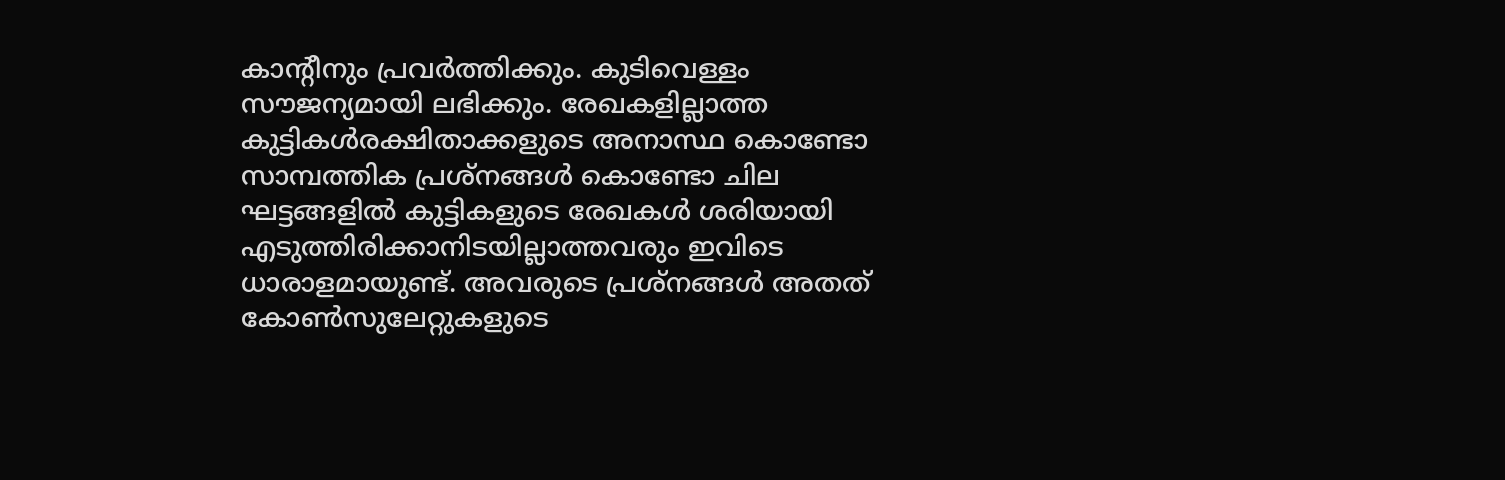കാന്റീനും പ്രവർത്തിക്കും. കുടിവെള്ളം സൗജന്യമായി ലഭിക്കും. രേഖകളില്ലാത്ത കുട്ടികൾരക്ഷിതാക്കളുടെ അനാസ്ഥ കൊണ്ടോ സാമ്പത്തിക പ്രശ്നങ്ങൾ കൊണ്ടോ ചില ഘട്ടങ്ങളിൽ കുട്ടികളുടെ രേഖകൾ ശരിയായി എടുത്തിരിക്കാനിടയില്ലാത്തവരും ഇവിടെ ധാരാളമായുണ്ട്. അവരുടെ പ്രശ്നങ്ങൾ അതത് കോൺസുലേറ്റുകളുടെ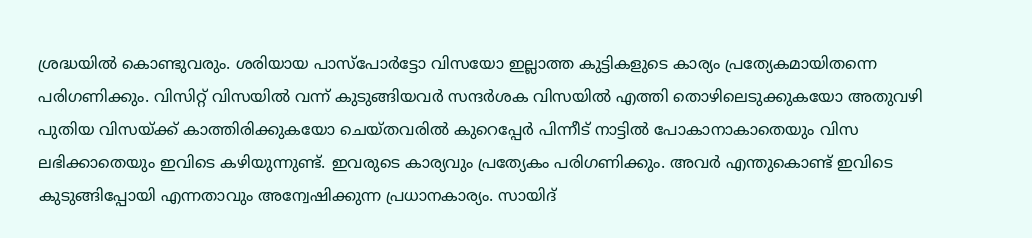ശ്രദ്ധയിൽ കൊണ്ടുവരും. ശരിയായ പാസ്പോർട്ടോ വിസയോ ഇല്ലാത്ത കുട്ടികളുടെ കാര്യം പ്രത്യേകമായിതന്നെ പരിഗണിക്കും. വിസിറ്റ് വിസയിൽ വന്ന് കുടുങ്ങിയവർ സന്ദർശക വിസയിൽ എത്തി തൊഴിലെടുക്കുകയോ അതുവഴി പുതിയ വിസയ്ക്ക് കാത്തിരിക്കുകയോ ചെയ്തവരിൽ കുറെപ്പേർ പിന്നീട് നാട്ടിൽ പോകാനാകാതെയും വിസ ലഭിക്കാതെയും ഇവിടെ കഴിയുന്നുണ്ട്. ഇവരുടെ കാര്യവും പ്രത്യേകം പരിഗണിക്കും. അവർ എന്തുകൊണ്ട് ഇവിടെ കുടുങ്ങിപ്പോയി എന്നതാവും അന്വേഷിക്കുന്ന പ്രധാനകാര്യം. സായിദ്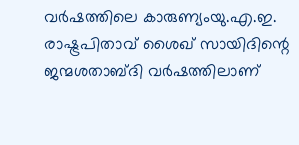വർഷത്തിലെ കാരുണ്യംയു.എ.ഇ. രാഷ്ട്രപിതാവ് ശൈഖ് സായിദിന്റെ ജന്മശതാബ്ദി വർഷത്തിലാണ്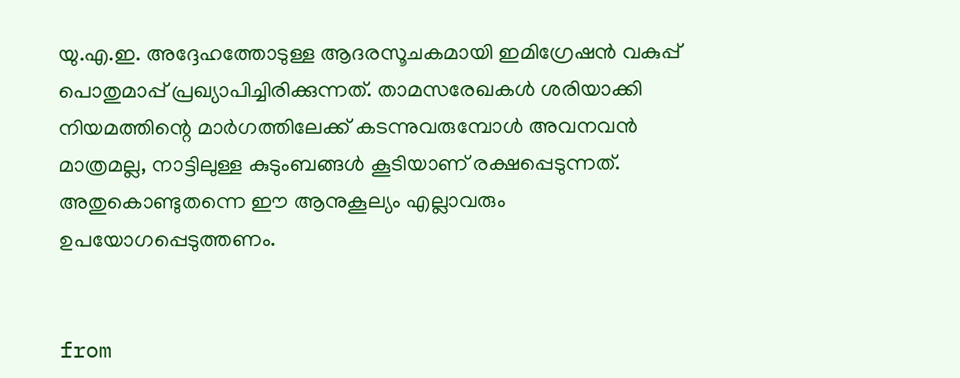യു.എ.ഇ. അദ്ദേഹത്തോടുള്ള ആദരസൂചകമായി ഇമിഗ്രേഷൻ വകുപ്പ് പൊതുമാപ്പ് പ്രഖ്യാപിച്ചിരിക്കുന്നത്. താമസരേഖകൾ ശരിയാക്കി നിയമത്തിന്റെ മാർഗത്തിലേക്ക് കടന്നുവരുമ്പോൾ അവനവൻ മാത്രമല്ല, നാട്ടിലുള്ള കുടുംബങ്ങൾ കൂടിയാണ് രക്ഷപ്പെടുന്നത്. അതുകൊണ്ടുതന്നെ ഈ ആനുകൂല്യം എല്ലാവരും ഉപയോഗപ്പെടുത്തണം.


from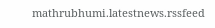mathrubhumi.latestnews.rssfeed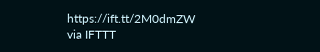https://ift.tt/2M0dmZW
via IFTTT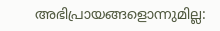അഭിപ്രായങ്ങളൊന്നുമില്ല: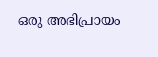ഒരു അഭിപ്രായം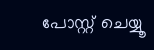പോസ്റ്റ് ചെയ്യൂ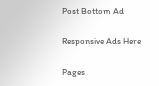Post Bottom Ad

Responsive Ads Here

Pages